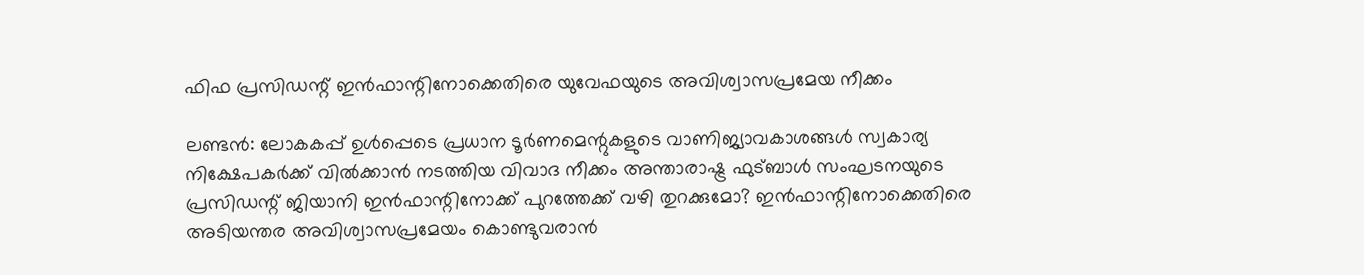ഫിഫ പ്രസിഡന്റ് ഇൻഫാന്റിനോക്കെതിരെ യുവേഫയുടെ അവിശ്വാസപ്രമേയ നീക്കം

ലണ്ടൻ: ലോകകപ്പ് ഉൾപ്പെടെ പ്രധാന ടൂർണമെന്റുകളുടെ വാണിജ്യാവകാശങ്ങൾ സ്വകാര്യ നിക്ഷേപകർക്ക് വിൽക്കാൻ നടത്തിയ വിവാദ നീക്കം അന്താരാഷ്ട്ര ഫുട്ബാൾ സംഘടനയുടെ പ്രസിഡന്റ് ജിയാനി ഇൻഫാന്റിനോക്ക് പുറത്തേക്ക് വഴി തുറക്കുമോ? ഇൻഫാന്റിനോക്കെതിരെ അടിയന്തര അവിശ്വാസപ്രമേയം കൊണ്ടുവരാൻ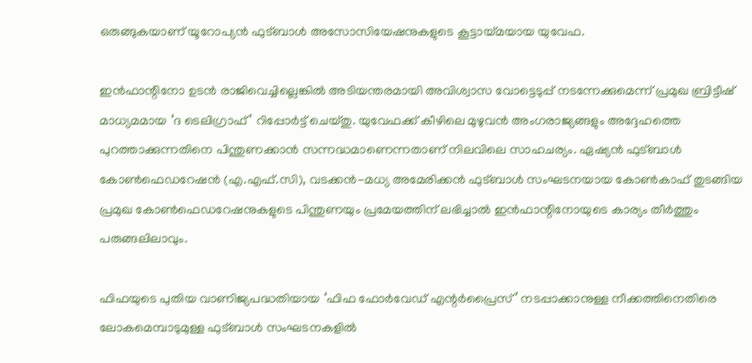ഒരുങ്ങുകയാണ് യൂറോപ്യൻ ഫുട്ബാൾ അസോസിയേഷനുകളുടെ കൂട്ടായ്മയായ യുവേഫ.

ഇൻഫാന്റിനോ ഉടൻ രാജിവെച്ചില്ലെങ്കിൽ അടിയന്തരമായി അവിശ്വാസ വോട്ടെടുപ്പ് നടന്നേക്കുമെന്ന് പ്രമുഖ ബ്രിട്ടീഷ് മാധ്യമമായ ‘ദ ടെലിഗ്രാഫ്’ റിപ്പോർട്ട് ചെയ്തു. യുവേഫക്ക് കീഴിലെ മുഴുവൻ അംഗരാജ്യങ്ങളും അദ്ദേഹത്തെ പുറത്താക്കുന്നതിനെ പിന്തുണക്കാൻ സന്നദ്ധമാണെന്നതാണ് നിലവിലെ സാഹചര്യം. ഏഷ്യൻ ഫുട്ബാൾ കോൺഫെഡറേഷൻ (എ.എഫ്.സി), വടക്കൻ-മധ്യ അമേരിക്കൻ ഫുട്ബാൾ സംഘടനയായ കോൺകാഫ് തുടങ്ങിയ പ്രമുഖ കോൺഫെഡറേഷനുകളുടെ പിന്തുണയും പ്രമേയത്തിന് ലഭിച്ചാൽ ഇൻഫാന്റിനോയുടെ കാര്യം തീർത്തും പരുങ്ങലിലാവും.

ഫിഫയുടെ പുതിയ വാണിജ്യപദ്ധതിയായ ‘ഫിഫ ഫോർവേഡ് എന്റർപ്രൈസ്’ നടപ്പാക്കാനുള്ള നീക്കത്തിനെതിരെ ലോകമെമ്പാടുമുള്ള ഫുട്ബാൾ സംഘടനകളിൽ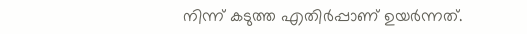നിന്ന് കടുത്ത എതിർപ്പാണ് ഉയർന്നത്.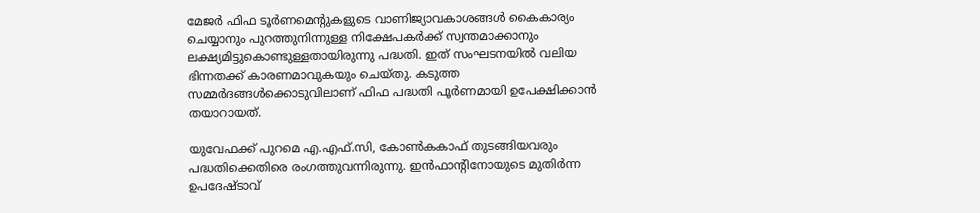മേജർ ഫിഫ ടൂർണമെന്റുകളുടെ വാണിജ്യാവകാശങ്ങൾ കൈകാര്യം ചെയ്യാനും പുറത്തുനിന്നുള്ള നിക്ഷേപകർക്ക് സ്വന്തമാക്കാനും ലക്ഷ്യമിട്ടുകൊണ്ടുള്ളതായിരുന്നു പദ്ധതി. ഇത് സംഘടനയിൽ വലിയ ഭിന്നതക്ക് കാരണമാവുകയും ചെയ്തു. കടുത്ത സമ്മർദങ്ങൾക്കൊടുവിലാണ് ഫിഫ പദ്ധതി പൂർണമായി ഉപേക്ഷിക്കാൻ തയാറായത്.

യുവേഫക്ക് പുറമെ എ.എഫ്.സി, കോൺകകാഫ് തുടങ്ങിയവരും പദ്ധതിക്കെതിരെ രംഗത്തുവന്നിരുന്നു. ഇൻഫാന്റിനോയുടെ മുതിർന്ന ഉപദേഷ്ടാവ്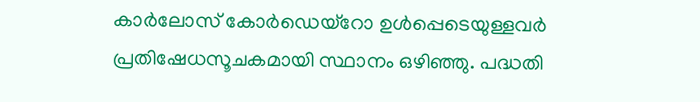കാർലോസ് കോർഡെയ്‌റോ ഉൾപ്പെടെയുള്ളവർ പ്രതിഷേധസൂചകമായി സ്ഥാനം ഒഴിഞ്ഞു. പദ്ധതി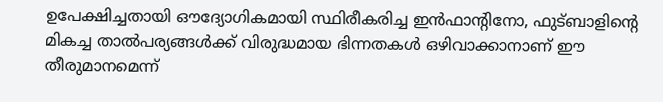ഉപേക്ഷിച്ചതായി ഔദ്യോഗികമായി സ്ഥിരീകരിച്ച ഇൻഫാന്റിനോ, ഫുട്ബാളിന്റെ മികച്ച താൽപര്യങ്ങൾക്ക് വിരുദ്ധമായ ഭിന്നതകൾ ഒഴിവാക്കാനാണ് ഈ തീരുമാനമെന്ന്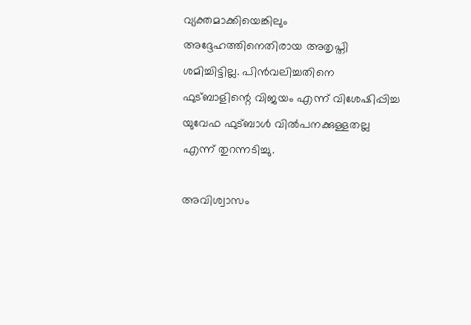വ്യക്തമാക്കിയെങ്കിലും അദ്ദേഹത്തിനെതിരായ അതൃപ്തി ശമിച്ചിട്ടില്ല. പിൻവലിച്ചതിനെ ഫുട്ബാളിന്റെ വിജയം എന്ന് വിശേഷിപ്പിച്ച യുവേഫ ഫുട്ബാൾ വിൽപനക്കുള്ളതല്ല എന്ന് തുറന്നടിച്ചു.

അവിശ്വാസം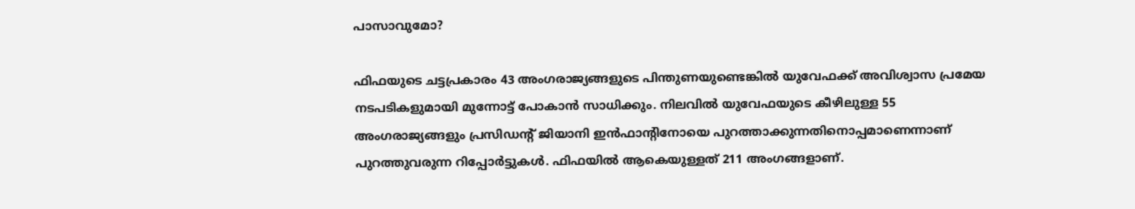പാസാവുമോ?

ഫിഫയുടെ ചട്ടപ്രകാരം 43 അംഗരാജ്യങ്ങളുടെ പിന്തുണയുണ്ടെങ്കിൽ യുവേഫക്ക് അവിശ്വാസ പ്രമേയ നടപടികളുമായി മുന്നോട്ട് പോകാൻ സാധിക്കും. നിലവിൽ യുവേഫയുടെ കീഴിലുള്ള 55 അംഗരാജ്യങ്ങളും പ്രസിഡന്റ് ജിയാനി ഇൻഫാന്റിനോയെ പുറത്താക്കുന്നതിനൊപ്പമാണെന്നാണ് പുറത്തുവരുന്ന റിപ്പോർട്ടുകൾ. ഫിഫയിൽ ആകെയുള്ളത് 211 അംഗങ്ങളാണ്.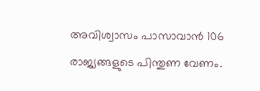അവിശ്വാസം പാസാവാൻ 106 രാജ്യങ്ങളുടെ പിന്തുണ വേണം.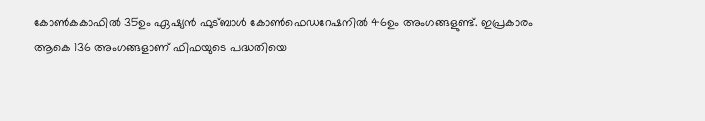കോൺകകാഫിൽ 35ഉം ഏഷ്യൻ ഫുട്ബാൾ കോൺഫെഡറേഷനിൽ 46ഉം അംഗങ്ങളുണ്ട്. ഇപ്രകാരം ആകെ 136 അംഗങ്ങളാണ് ഫിഫയുടെ പദ്ധതിയെ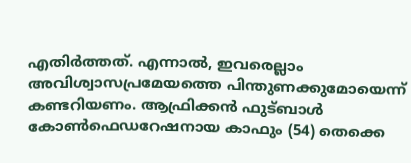എതിർത്തത്. എന്നാൽ, ഇവരെല്ലാം അവിശ്വാസപ്രമേയത്തെ പിന്തുണക്കുമോയെന്ന് കണ്ടറിയണം. ആഫ്രിക്കൻ ഫുട്ബാൾ കോൺഫെഡറേഷനായ കാഫും (54) തെക്കെ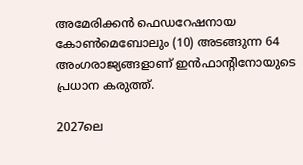അമേരിക്കൻ ഫെഡറേഷനായ കോൺമെബോലും (10) അടങ്ങുന്ന 64 അംഗരാജ്യങ്ങളാണ് ഇൻഫാന്റിനോയുടെ പ്രധാന കരുത്ത്.

2027ലെ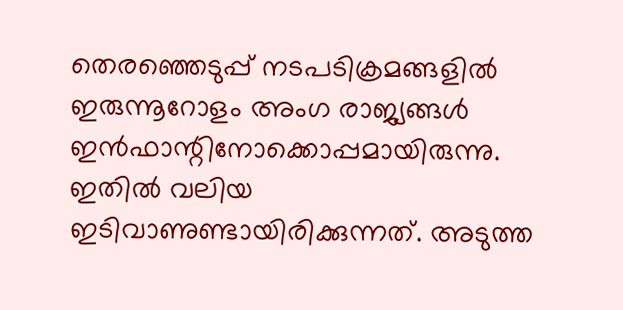തെരഞ്ഞെടുപ്പ് നടപടിക്രമങ്ങളിൽ ഇരുന്നൂറോളം അംഗ രാജ്യങ്ങൾ ഇൻഫാന്റിനോക്കൊപ്പമായിരുന്നു. ഇതിൽ വലിയ ഇടിവാണുണ്ടാ‍യിരിക്കുന്നത്. അടുത്ത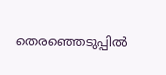തെരഞ്ഞെടുപ്പിൽ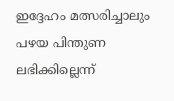ഇദ്ദേഹം മത്സരിച്ചാലും പഴയ പിന്തുണ ലഭിക്കില്ലെന്ന്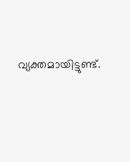വ്യക്തമായിട്ടുണ്ട്.